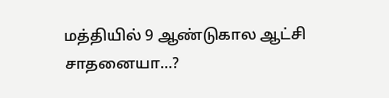மத்தியில் 9 ஆண்டுகால ஆட்சி சாதனையா…?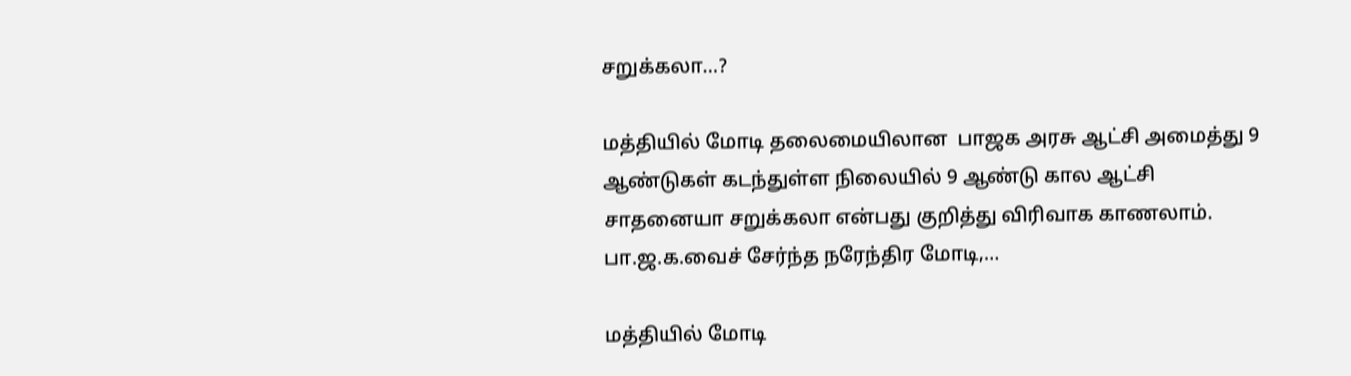சறுக்கலா…?

மத்தியில் மோடி தலைமையிலான  பாஜக அரசு ஆட்சி அமைத்து 9 ஆண்டுகள் கடந்துள்ள நிலையில் 9 ஆண்டு கால ஆட்சி சாதனையா சறுக்கலா என்பது குறித்து விரிவாக காணலாம். பா.ஜ.க.வைச் சேர்ந்த நரேந்திர மோடி,…

மத்தியில் மோடி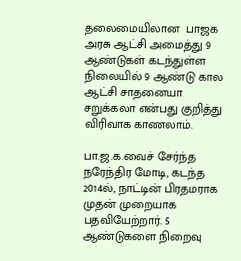தலைமையிலான  பாஜக அரசு ஆட்சி அமைத்து 9 ஆண்டுகள் கடந்துள்ள நிலையில் 9 ஆண்டு கால ஆட்சி சாதனையா சறுக்கலா என்பது குறித்து விரிவாக காணலாம்.

பா.ஜ.க.வைச் சேர்ந்த நரேந்திர மோடி, கடந்த 2014ல், நாட்டின் பிரதமராக முதன் முறையாக பதவியேற்றார். 5 ஆண்டுகளை நிறைவு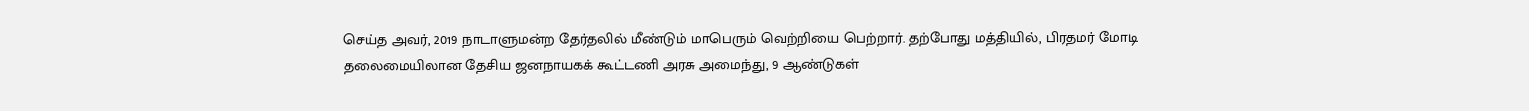செய்த அவர், 2019 நாடாளுமன்ற தேர்தலில் மீண்டும் மாபெரும் வெற்றியை பெற்றார். தற்போது மத்தியில், பிரதமர் மோடி தலைமையிலான தேசிய ஜனநாயகக் கூட்டணி அரசு அமைந்து, 9 ஆண்டுகள்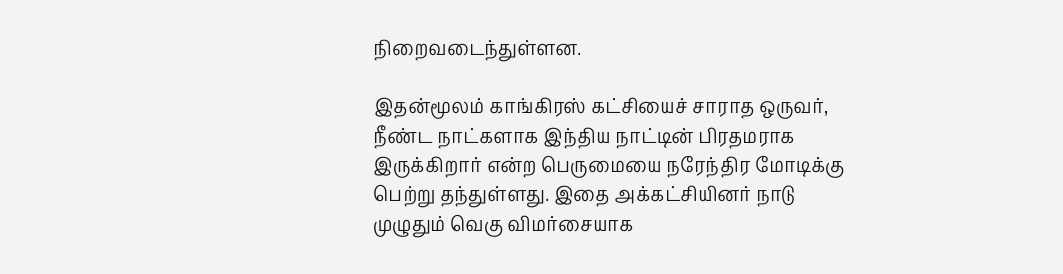நிறைவடைந்துள்ளன.

இதன்மூலம் காங்கிரஸ் கட்சியைச் சாராத ஒருவர், நீண்ட நாட்களாக இந்திய நாட்டின் பிரதமராக இருக்கிறார் என்ற பெருமையை நரேந்திர மோடிக்கு பெற்று தந்துள்ளது. இதை அக்கட்சியினர் நாடு முழுதும் வெகு விமர்சையாக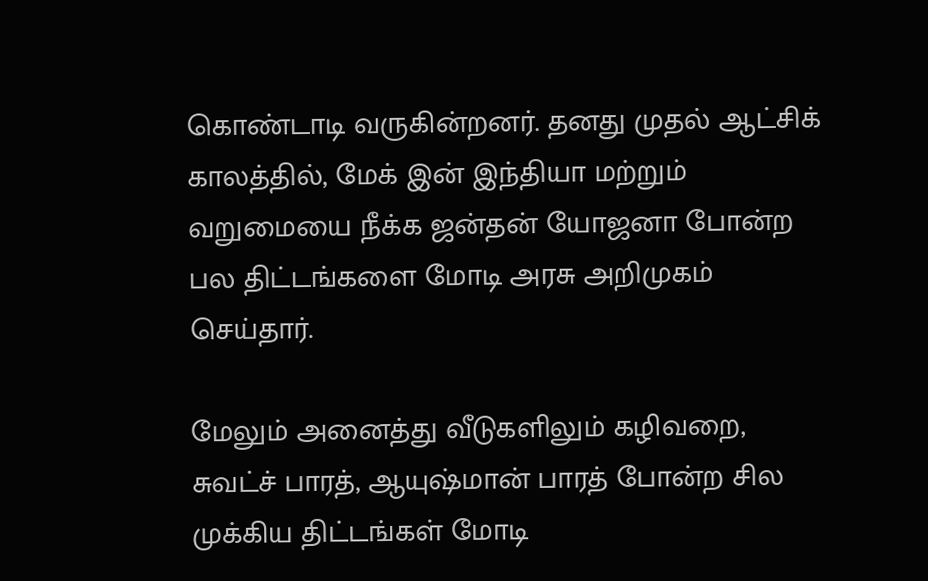கொண்டாடி வருகின்றனர். தனது முதல் ஆட்சிக் காலத்தில், மேக் இன் இந்தியா மற்றும் வறுமையை நீக்க ஜன்தன் யோஜனா போன்ற பல திட்டங்களை மோடி அரசு அறிமுகம் செய்தார்.

மேலும் அனைத்து வீடுகளிலும் கழிவறை, சுவட்ச் பாரத், ஆயுஷ்மான் பாரத் போன்ற சில முக்கிய திட்டங்கள் மோடி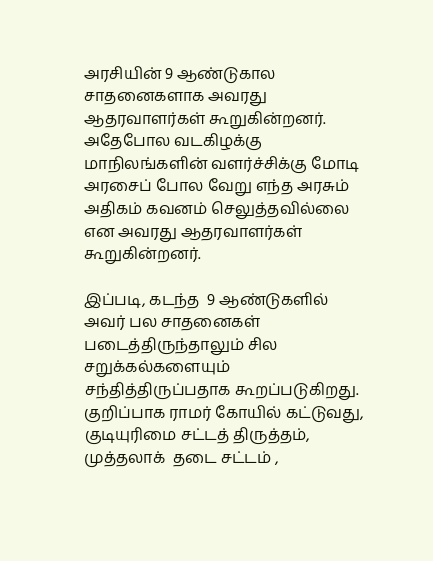அரசியின் 9 ஆண்டுகால சாதனைகளாக அவரது ஆதரவாளர்கள் கூறுகின்றனர். அதேபோல வடகிழக்கு மாநிலங்களின் வளர்ச்சிக்கு மோடி அரசைப் போல வேறு எந்த அரசும் அதிகம் கவனம் செலுத்தவில்லை என அவரது ஆதரவாளர்கள் கூறுகின்றனர்.

இப்படி, கடந்த  9 ஆண்டுகளில் அவர் பல சாதனைகள் படைத்திருந்தாலும் சில சறுக்கல்களையும் சந்தித்திருப்பதாக கூறப்படுகிறது. குறிப்பாக ராமர் கோயில் கட்டுவது, குடியுரிமை சட்டத் திருத்தம், முத்தலாக்  தடை சட்டம் ,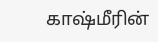காஷ்மீரின்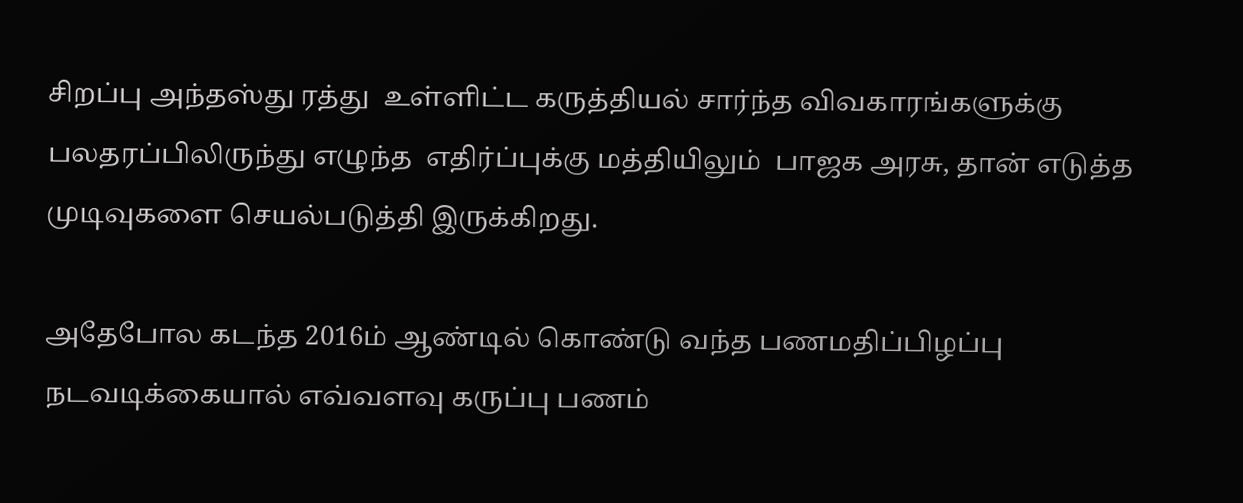சிறப்பு அந்தஸ்து ரத்து  உள்ளிட்ட கருத்தியல் சார்ந்த விவகாரங்களுக்கு பலதரப்பிலிருந்து எழுந்த  எதிர்ப்புக்கு மத்தியிலும்  பாஜக அரசு, தான் எடுத்த முடிவுகளை செயல்படுத்தி இருக்கிறது.

அதேபோல கடந்த 2016ம் ஆண்டில் கொண்டு வந்த பணமதிப்பிழப்பு நடவடிக்கையால் எவ்வளவு கருப்பு பணம்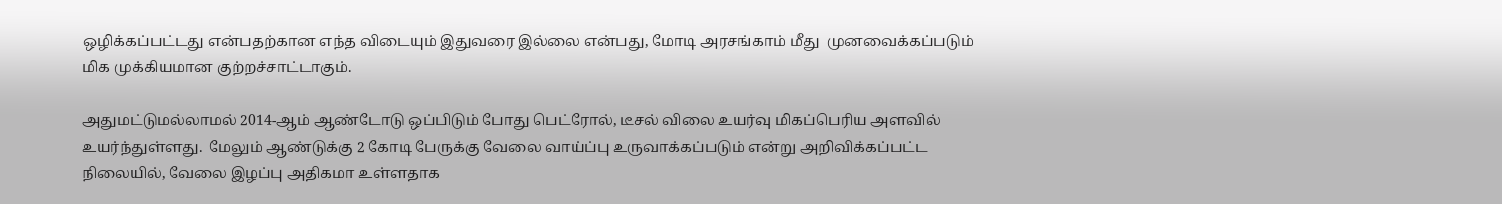ஒழிக்கப்பட்டது என்பதற்கான எந்த விடையும் இதுவரை இல்லை என்பது, மோடி அரசங்காம் மீது  முனவைக்கப்படும் மிக முக்கியமான குற்றச்சாட்டாகும்.

அதுமட்டுமல்லாமல் 2014-ஆம் ஆண்டோடு ஒப்பிடும் போது பெட்ரோல், டீசல் விலை உயர்வு மிகப்பெரிய அளவில் உயர்ந்துள்ளது.  மேலும் ஆண்டுக்கு 2 கோடி பேருக்கு வேலை வாய்ப்பு உருவாக்கப்படும் என்று அறிவிக்கப்பட்ட நிலையில், வேலை இழப்பு அதிகமா உள்ளதாக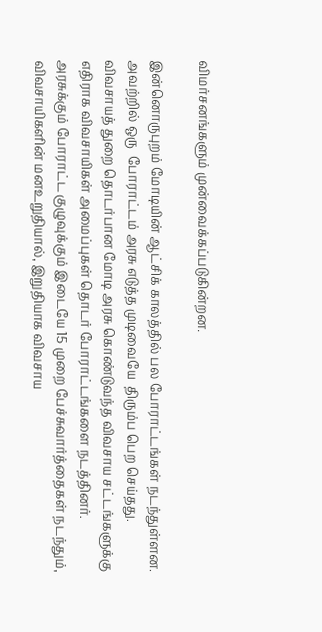விமர்சனங்களும் முன்வைக்கப்படுகின்றன.

இன்னொருபுறம் மோடியின் ஆட்சிக் காலத்தில் பல போராட்டங்கள் நடந்துள்ளன. அவற்றில் ஒரு  போராட்டம் அரசு எடுத்த முடிவையே  திரும்ப பெற செய்தது.  விவசாயத் துறை தொடர்பான மோடி அரசு கொண்டுவந்த விவசாய சட்டங்களுக்கு எதிராக விவசாயிகள் அமைப்புகள் தொடர் போராட்டங்களை நடத்தினர். அரசுக்கும் போராட்ட குழுவுக்கும் இடையே 15 முறை பேச்சுவார்த்தைகள் நடந்தும், விவசாயிகளின் மனஉறுதியால், இறுதியாக விவசாய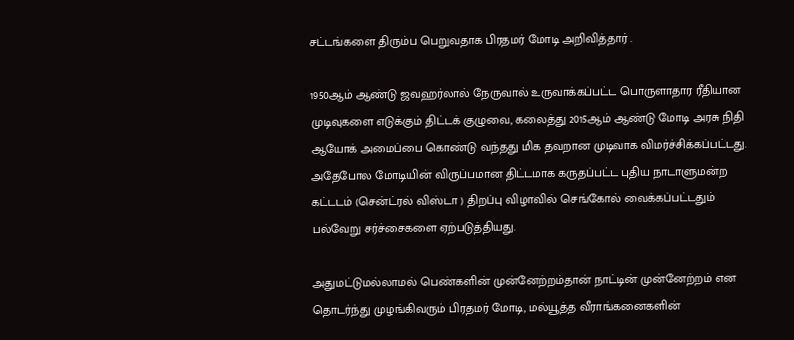சட்டங்களை திரும்ப பெறுவதாக பிரதமர் மோடி அறிவித்தார் .

1950ஆம் ஆண்டு ஜவஹர்லால் நேருவால் உருவாக்கப்பட்ட பொருளாதார ரீதியான முடிவுகளை எடுக்கும் திட்டக் குழுவை, கலைத்து 2015ஆம் ஆண்டு மோடி அரசு நிதி ஆயோக் அமைப்பை கொண்டு வந்தது மிக தவறான முடிவாக விமர்ச்சிக்கப்பட்டது. அதேபோல மோடியின் விருப்பமான திட்டமாக கருதப்பட்ட புதிய நாடாளுமன்ற கட்டடம் (சென்ட்ரல் விஸ்டா ) திறப்பு விழாவில் செங்கோல் வைக்கப்பட்டதும் பல்வேறு சர்ச்சைகளை ஏற்படுத்தியது.

அதுமட்டுமல்லாமல் பெண்களின் முன்னேற்றம்தான் நாட்டின் முன்னேற்றம் என தொடர்ந்து முழங்கிவரும் பிரதமர் மோடி, மல்யூத்த வீராங்கனைகளின்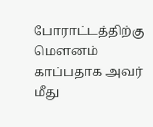போராட்டத்திற்கு மௌனம் காப்பதாக அவர் மீது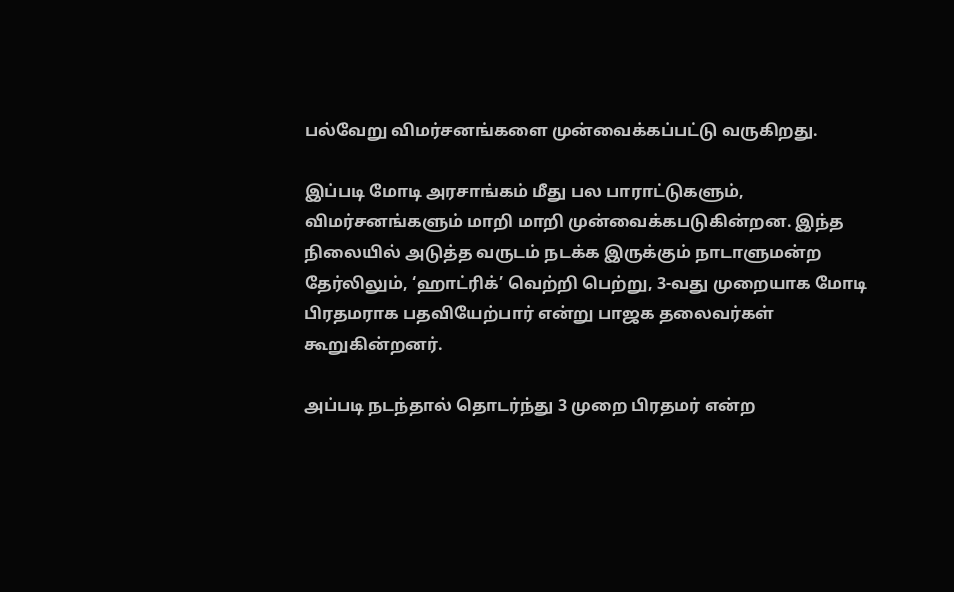பல்வேறு விமர்சனங்களை முன்வைக்கப்பட்டு வருகிறது.

இப்படி மோடி அரசாங்கம் மீது பல பாராட்டுகளும், விமர்சனங்களும் மாறி மாறி முன்வைக்கபடுகின்றன. இந்த நிலையில் அடுத்த வருடம் நடக்க இருக்கும் நாடாளுமன்ற தேர்லிலும், ‘ஹாட்ரிக்’ வெற்றி பெற்று, 3-வது முறையாக மோடி பிரதமராக பதவியேற்பார் என்று பாஜக தலைவர்கள் கூறுகின்றனர்.

அப்படி நடந்தால் தொடர்ந்து 3 முறை பிரதமர் என்ற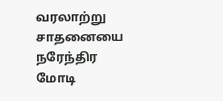வரலாற்று சாதனையை நரேந்திர மோடி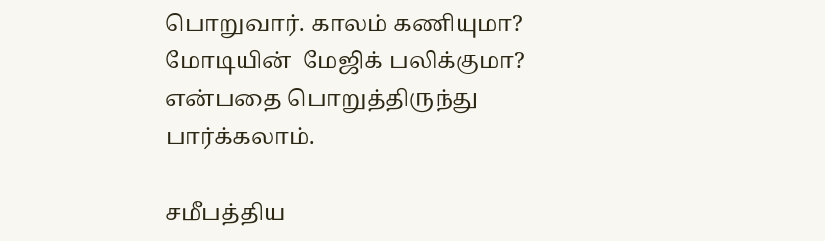பொறுவார். காலம் கணியுமா? மோடியின்  மேஜிக் பலிக்குமா? என்பதை பொறுத்திருந்து பார்க்கலாம்.

சமீபத்திய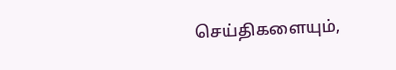செய்திகளையும்,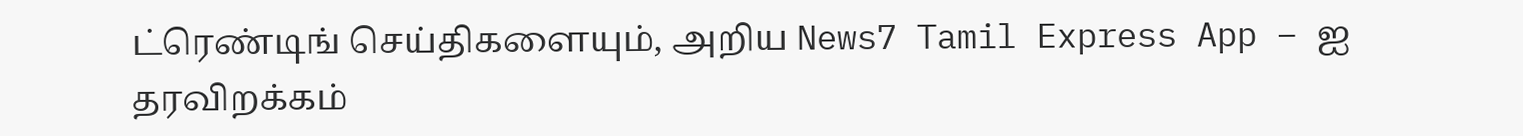ட்ரெண்டிங் செய்திகளையும், அறிய News7 Tamil Express App – ஐ தரவிறக்கம்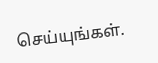செய்யுங்கள்.